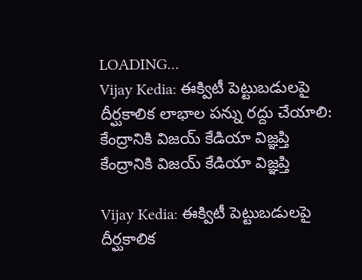LOADING...
Vijay Kedia: ఈక్విటీ పెట్టుబడులపై దీర్ఘకాలిక లాభాల పన్ను రద్దు చేయాలి: కేంద్రానికి విజయ్‌ కేడియా విజ్ఞప్తి
కేంద్రానికి విజయ్‌ కేడియా విజ్ఞప్తి

Vijay Kedia: ఈక్విటీ పెట్టుబడులపై దీర్ఘకాలిక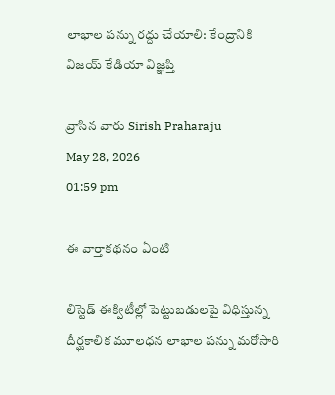లాభాల పన్ను రద్దు చేయాలి: కేంద్రానికి విజయ్‌ కేడియా విజ్ఞప్తి

వ్రాసిన వారు Sirish Praharaju
May 28, 2026
01:59 pm

ఈ వార్తాకథనం ఏంటి

లిస్టెడ్‌ ఈక్విటీల్లో పెట్టుబడులపై విధిస్తున్న దీర్ఘకాలిక మూలధన లాభాల పన్ను మరోసారి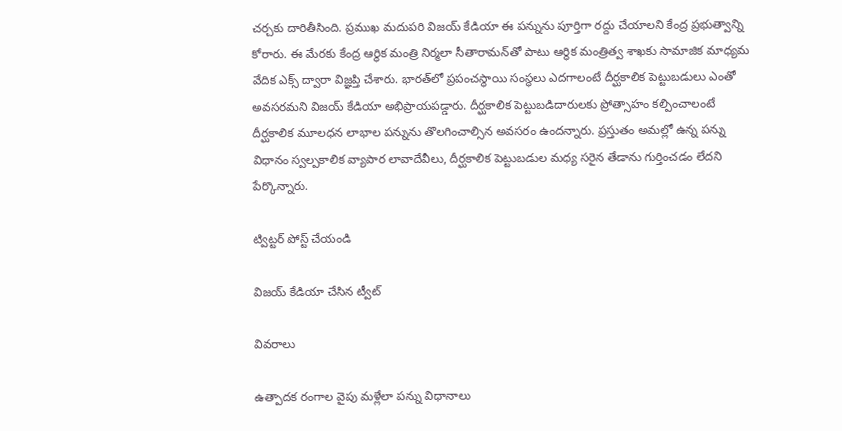చర్చకు దారితీసింది. ప్రముఖ మదుపరి విజయ్‌ కేడియా ఈ పన్నును పూర్తిగా రద్దు చేయాలని కేంద్ర ప్రభుత్వాన్ని కోరారు. ఈ మేరకు కేంద్ర ఆర్థిక మంత్రి నిర్మలా సీతారామన్‌తో పాటు ఆర్థిక మంత్రిత్వ శాఖకు సామాజిక మాధ్యమ వేదిక ఎక్స్‌ ద్వారా విజ్ఞప్తి చేశారు. భారత్‌లో ప్రపంచస్థాయి సంస్థలు ఎదగాలంటే దీర్ఘకాలిక పెట్టుబడులు ఎంతో అవసరమని విజయ్‌ కేడియా అభిప్రాయపడ్డారు. దీర్ఘకాలిక పెట్టుబడిదారులకు ప్రోత్సాహం కల్పించాలంటే దీర్ఘకాలిక మూలధన లాభాల పన్నును తొలగించాల్సిన అవసరం ఉందన్నారు. ప్రస్తుతం అమల్లో ఉన్న పన్ను విధానం స్వల్పకాలిక వ్యాపార లావాదేవీలు, దీర్ఘకాలిక పెట్టుబడుల మధ్య సరైన తేడాను గుర్తించడం లేదని పేర్కొన్నారు.

ట్విట్టర్ పోస్ట్ చేయండి

విజయ్‌ కేడియా చేసిన ట్వీట్

వివరాలు

ఉత్పాదక రంగాల వైపు మళ్లేలా పన్ను విధానాలు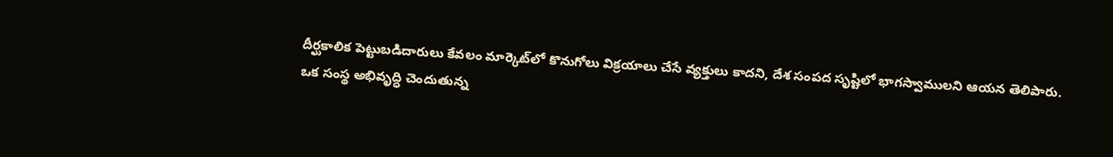దీర్ఘకాలిక పెట్టుబడిదారులు కేవలం మార్కెట్‌లో కొనుగోలు విక్రయాలు చేసే వ్యక్తులు కాదని, దేశ సంపద సృష్టిలో భాగస్వాములని ఆయన తెలిపారు. ఒక సంస్థ అభివృద్ధి చెందుతున్న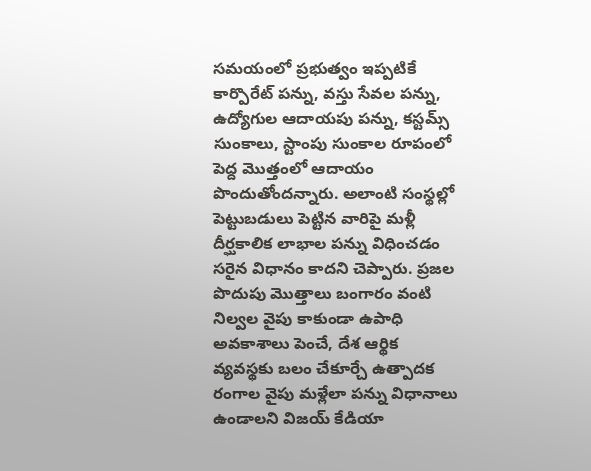సమయంలో ప్రభుత్వం ఇప్పటికే కార్పొరేట్‌ పన్ను, వస్తు సేవల పన్ను, ఉద్యోగుల ఆదాయపు పన్ను, కస్టమ్స్‌ సుంకాలు, స్టాంపు సుంకాల రూపంలో పెద్ద మొత్తంలో ఆదాయం పొందుతోందన్నారు. అలాంటి సంస్థల్లో పెట్టుబడులు పెట్టిన వారిపై మళ్లీ దీర్ఘకాలిక లాభాల పన్ను విధించడం సరైన విధానం కాదని చెప్పారు. ప్రజల పొదుపు మొత్తాలు బంగారం వంటి నిల్వల వైపు కాకుండా ఉపాధి అవకాశాలు పెంచే, దేశ ఆర్థిక వ్యవస్థకు బలం చేకూర్చే ఉత్పాదక రంగాల వైపు మళ్లేలా పన్ను విధానాలు ఉండాలని విజయ్‌ కేడియా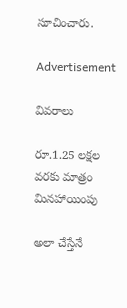సూచించారు.

Advertisement

వివరాలు

రూ.1.25 లక్షల వరకు మాత్రం మినహాయింపు

అలా చేస్తేనే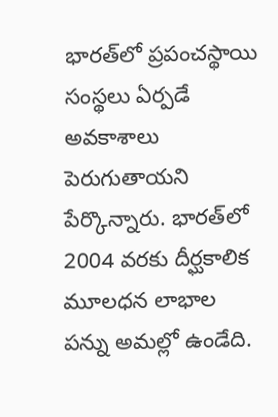భారత్‌లో ప్రపంచస్థాయి సంస్థలు ఏర్పడే అవకాశాలు పెరుగుతాయని పేర్కొన్నారు. భారత్‌లో 2004 వరకు దీర్ఘకాలిక మూలధన లాభాల పన్ను అమల్లో ఉండేది.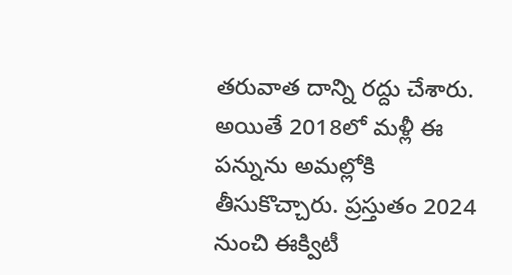తరువాత దాన్ని రద్దు చేశారు. అయితే 2018లో మళ్లీ ఈ పన్నును అమల్లోకి తీసుకొచ్చారు. ప్రస్తుతం 2024 నుంచి ఈక్విటీ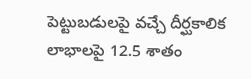పెట్టుబడులపై వచ్చే దీర్ఘకాలిక లాభాలపై 12.5 శాతం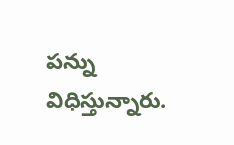పన్ను విధిస్తున్నారు.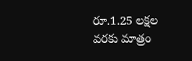రూ.1.25 లక్షల వరకు మాత్రం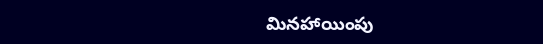మినహాయింపు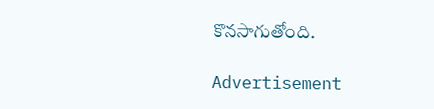కొనసాగుతోంది.

Advertisement